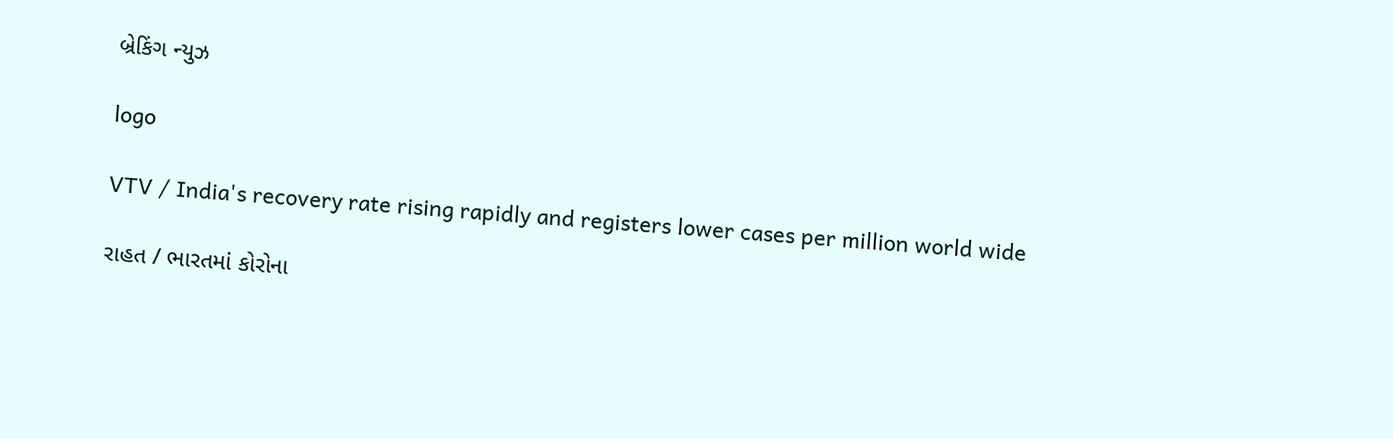બ્રેકિંગ ન્યુઝ

logo

VTV / India's recovery rate rising rapidly and registers lower cases per million world wide

રાહત / ભારતમાં કોરોના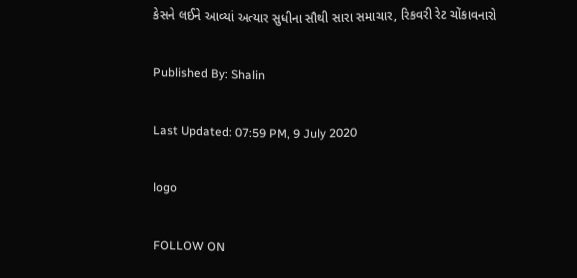કેસને લઈને આવ્યાં અત્યાર સુધીના સૌથી સારા સમાચાર, રિકવરી રેટ ચોંકાવનારો

Published By: Shalin

Last Updated: 07:59 PM, 9 July 2020

logo

FOLLOW ON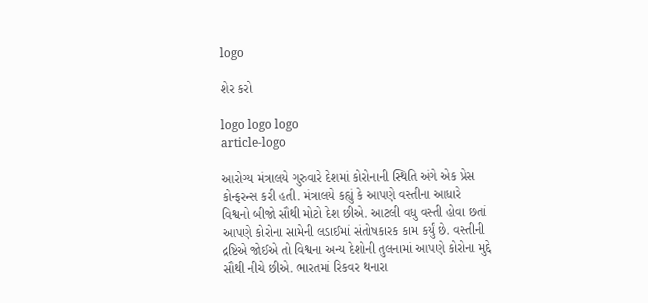logo

શેર કરો

logo logo logo
article-logo

આરોગ્ય મંત્રાલયે ગુરુવારે દેશમાં કોરોનાની સ્થિતિ અંગે એક પ્રેસ કોન્ફરન્સ કરી હતી. મંત્રાલયે કહ્યું કે આપણે વસ્તીના આધારે વિશ્વનો બીજો સૌથી મોટો દેશ છીએ. આટલી વધુ વસ્તી હોવા છતાં આપણે કોરોના સામેની લડાઈમાં સંતોષકારક કામ કર્યું છે. વસ્તીની દ્રષ્ટિએ જોઈએ તો વિશ્વના અન્ય દેશોની તુલનામાં આપણે કોરોના મુદ્દે સૌથી નીચે છીએ. ભારતમાં રિકવર થનારા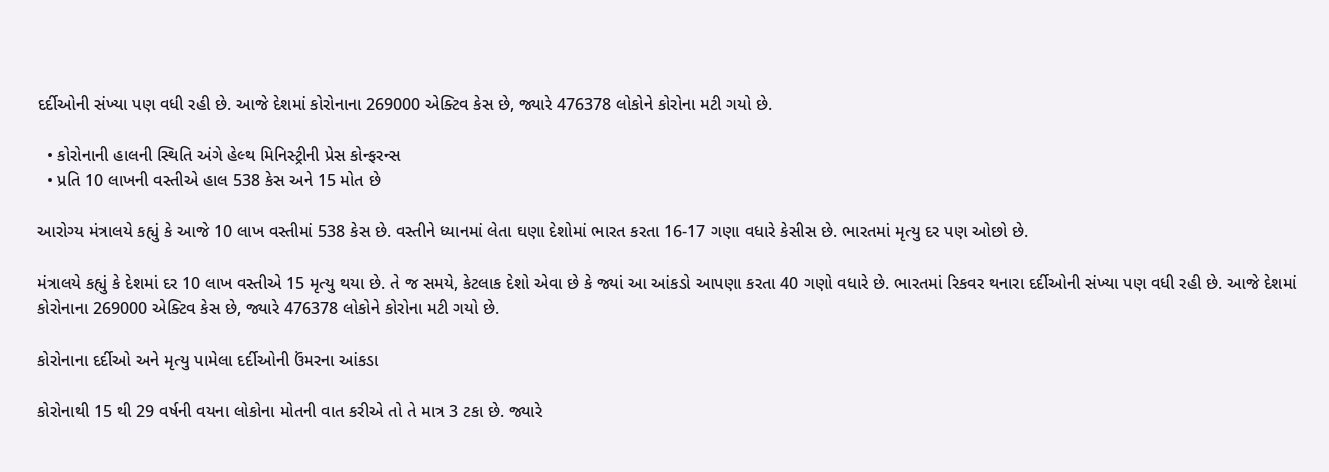દર્દીઓની સંખ્યા પણ વધી રહી છે. આજે દેશમાં કોરોનાના 269000 એક્ટિવ કેસ છે, જ્યારે 476378 લોકોને કોરોના મટી ગયો છે.

  • કોરોનાની હાલની સ્થિતિ અંગે હેલ્થ મિનિસ્ટ્રીની પ્રેસ કોન્ફરન્સ
  • પ્રતિ 10 લાખની વસ્તીએ હાલ 538 કેસ અને 15 મોત છે

આરોગ્ય મંત્રાલયે કહ્યું કે આજે 10 લાખ વસ્તીમાં 538 કેસ છે. વસ્તીને ધ્યાનમાં લેતા ઘણા દેશોમાં ભારત કરતા 16-17 ગણા વધારે કેસીસ છે. ભારતમાં મૃત્યુ દર પણ ઓછો છે.

મંત્રાલયે કહ્યું કે દેશમાં દર 10 લાખ વસ્તીએ 15 મૃત્યુ થયા છે. તે જ સમયે, કેટલાક દેશો એવા છે કે જ્યાં આ આંકડો આપણા કરતા 40 ગણો વધારે છે. ભારતમાં રિકવર થનારા દર્દીઓની સંખ્યા પણ વધી રહી છે. આજે દેશમાં કોરોનાના 269000 એક્ટિવ કેસ છે, જ્યારે 476378 લોકોને કોરોના મટી ગયો છે.

કોરોનાના દર્દીઓ અને મૃત્યુ પામેલા દર્દીઓની ઉંમરના આંકડા

કોરોનાથી 15 થી 29 વર્ષની વયના લોકોના મોતની વાત કરીએ તો તે માત્ર 3 ટકા છે. જ્યારે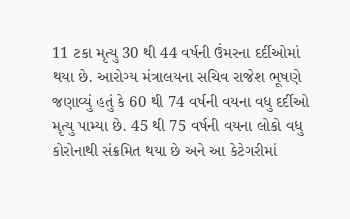11 ટકા મૃત્યુ 30 થી 44 વર્ષની ઉંમરના દર્દીઓમાં થયા છે. આરોગ્ય મંત્રાલયના સચિવ રાજેશ ભૂષણે જણાવ્યું હતું કે 60 થી 74 વર્ષની વયના વધુ દર્દીઓ મૃત્યુ પામ્યા છે. 45 થી 75 વર્ષની વયના લોકો વધુ કોરોનાથી સંક્રમિત થયા છે અને આ કેટેગરીમાં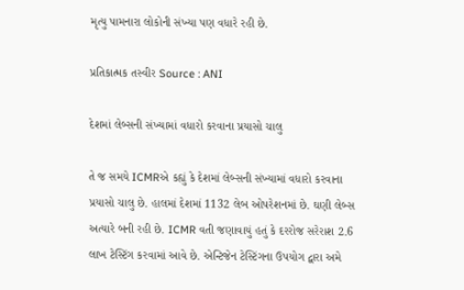મૃત્યુ પામનારા લોકોની સંખ્યા પણ વધારે રહી છે.

પ્રતિકાત્મક તસ્વીર Source : ANI

દેશમાં લેબ્સની સંખ્યામાં વધારો કરવાના પ્રયાસો ચાલુ

તે જ સમયે ICMRએ કહ્યું કે દેશમાં લેબ્સની સંખ્યામાં વધારો કરવાના પ્રયાસો ચાલુ છે. હાલમાં દેશમાં 1132 લેબ ઓપરેશનમાં છે. ઘણી લેબ્સ અત્યારે બની રહી છે. ICMR વતી જણાવાયું હતું કે દરરોજ સરેરાશ 2.6 લાખ ટેસ્ટિંગ કરવામાં આવે છે. એન્ટિજેન ટેસ્ટિંગના ઉપયોગ દ્વારા અમે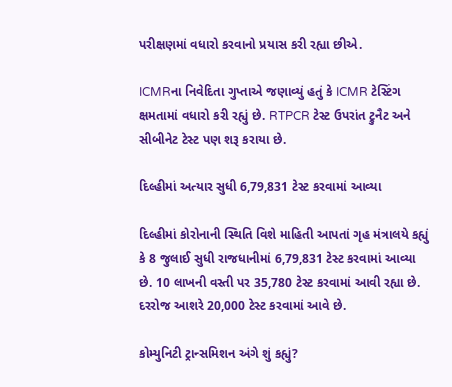પરીક્ષણમાં વધારો કરવાનો પ્રયાસ કરી રહ્યા છીએ.

ICMRના નિવેદિતા ગુપ્તાએ જણાવ્યું હતું કે ICMR ટેસ્ટિંગ ક્ષમતામાં વધારો કરી રહ્યું છે. RTPCR ટેસ્ટ ઉપરાંત ટ્રુનૈટ અને સીબીનેટ ટેસ્ટ પણ શરૂ કરાયા છે.

દિલ્હીમાં અત્યાર સુધી 6,79,831 ટેસ્ટ કરવામાં આવ્યા

દિલ્હીમાં કોરોનાની સ્થિતિ વિશે માહિતી આપતાં ગૃહ મંત્રાલયે કહ્યું કે 8 જુલાઈ સુધી રાજધાનીમાં 6,79,831 ટેસ્ટ કરવામાં આવ્યા છે. 10 લાખની વસ્તી પર 35,780 ટેસ્ટ કરવામાં આવી રહ્યા છે. દરરોજ આશરે 20,000 ટેસ્ટ કરવામાં આવે છે.

કોમ્યુનિટી ટ્રાન્સમિશન અંગે શું કહ્યું?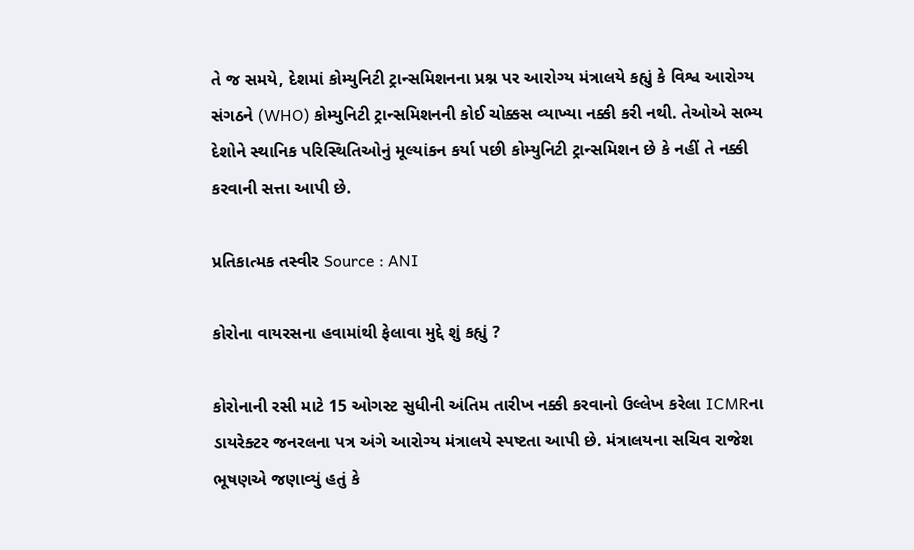તે જ સમયે, દેશમાં કોમ્યુનિટી ટ્રાન્સમિશનના પ્રશ્ન પર આરોગ્ય મંત્રાલયે કહ્યું કે વિશ્વ આરોગ્ય સંગઠને (WHO) કોમ્યુનિટી ટ્રાન્સમિશનની કોઈ ચોક્કસ વ્યાખ્યા નક્કી કરી નથી. તેઓએ સભ્ય દેશોને સ્થાનિક પરિસ્થિતિઓનું મૂલ્યાંકન કર્યા પછી કોમ્યુનિટી ટ્રાન્સમિશન છે કે નહીં તે નક્કી કરવાની સત્તા આપી છે.

પ્રતિકાત્મક તસ્વીર Source : ANI

કોરોના વાયરસના હવામાંથી ફેલાવા મુદ્દે શું કહ્યું ?

કોરોનાની રસી માટે 15 ઓગસ્ટ સુધીની અંતિમ તારીખ નક્કી કરવાનો ઉલ્લેખ કરેલા ICMRના ડાયરેક્ટર જનરલના પત્ર અંગે આરોગ્ય મંત્રાલયે સ્પષ્ટતા આપી છે. મંત્રાલયના સચિવ રાજેશ ભૂષણએ જણાવ્યું હતું કે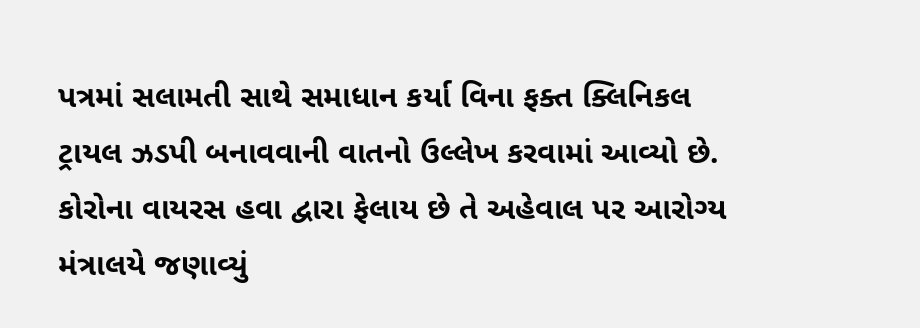પત્રમાં સલામતી સાથે સમાધાન કર્યા વિના ફક્ત ક્લિનિકલ ટ્રાયલ ઝડપી બનાવવાની વાતનો ઉલ્લેખ કરવામાં આવ્યો છે. કોરોના વાયરસ હવા દ્વારા ફેલાય છે તે અહેવાલ પર આરોગ્ય મંત્રાલયે જણાવ્યું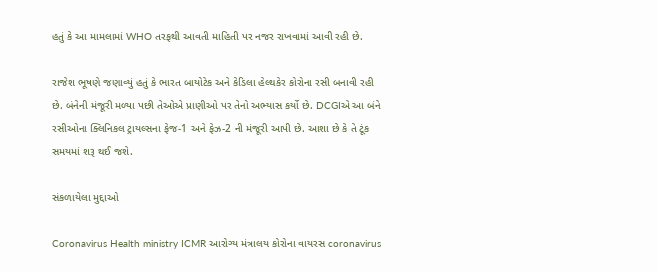હતું કે આ મામલામાં WHO તરફથી આવતી માહિતી પર નજર રાખવામાં આવી રહી છે.

રાજેશ ભૂષણે જણાવ્યું હતું કે ભારત બાયોટેક અને કેડિલા હેલ્થકેર કોરોના રસી બનાવી રહી છે. બંનેની મંજૂરી મળ્યા પછી તેઓએ પ્રાણીઓ પર તેનો અભ્યાસ કર્યો છે. DCGIએ આ બંને રસીઓના ક્લિનિકલ ટ્રાયલ્સના ફેજ-1 અને ફેઝ-2 ની મંજૂરી આપી છે. આશા છે કે તે ટૂંક સમયમાં શરૂ થઈ જશે.

સંકળાયેલા મુદ્દાઓ

Coronavirus Health ministry ICMR આરોગ્ય મંત્રાલય કોરોના વાયરસ coronavirus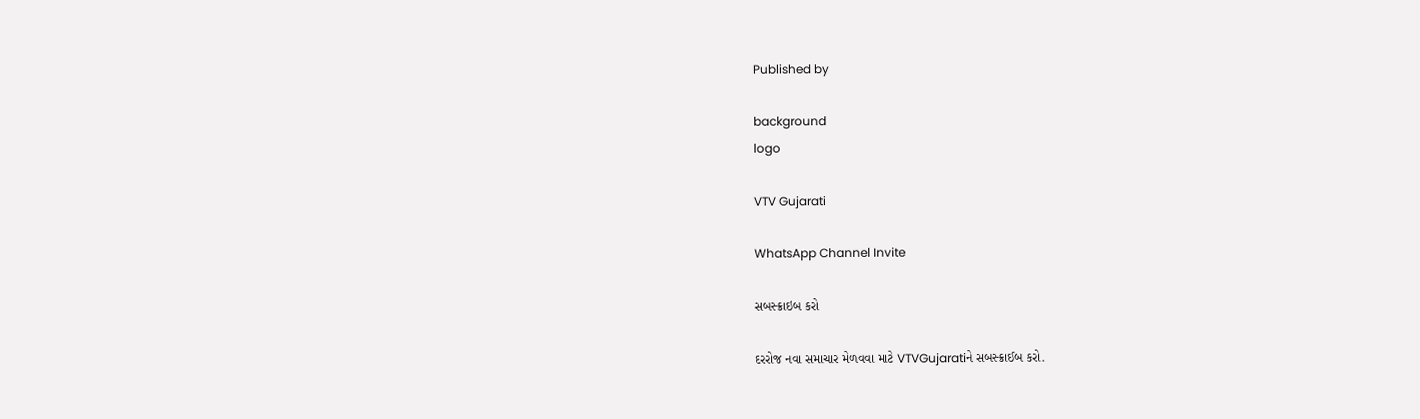Published by

background
logo

VTV Gujarati

WhatsApp Channel Invite

સબસ્ક્રાઇબ કરો

દરરોજ નવા સમાચાર મેળવવા માટે VTVGujaratiને સબસ્ક્રાઈબ કરો.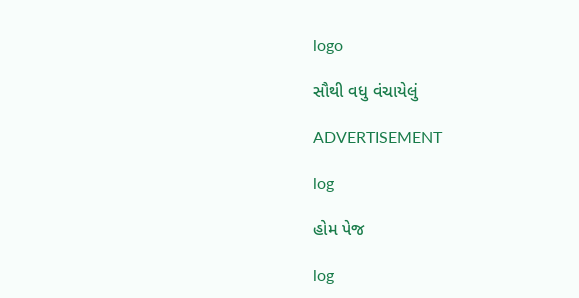logo

સૌથી વધુ વંચાયેલું

ADVERTISEMENT

log

હોમ પેજ

log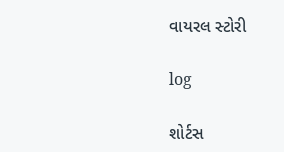વાયરલ સ્ટોરી

log

શોર્ટસ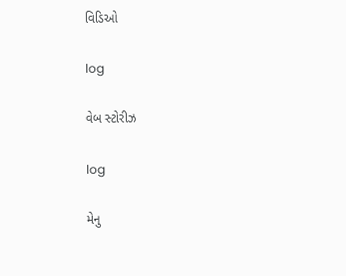વિડિઓ

log

વેબ સ્ટોરીઝ

log

મેનુ